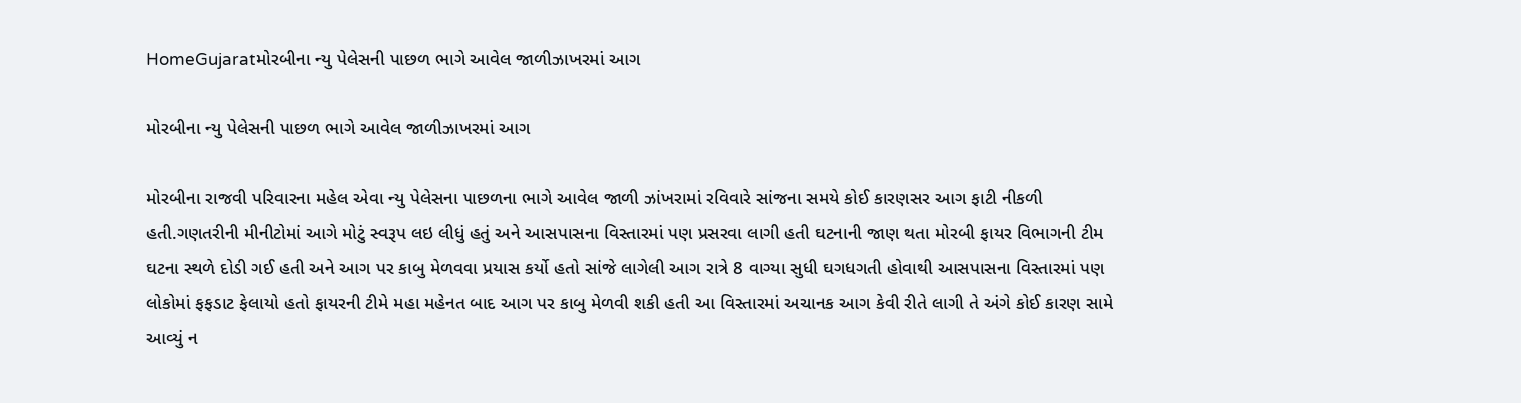HomeGujaratમોરબીના ન્યુ પેલેસની પાછળ ભાગે આવેલ જાળીઝાખરમાં આગ

મોરબીના ન્યુ પેલેસની પાછળ ભાગે આવેલ જાળીઝાખરમાં આગ

મોરબીના રાજવી પરિવારના મહેલ એવા ન્યુ પેલેસના પાછળના ભાગે આવેલ જાળી ઝાંખરામાં રવિવારે સાંજના સમયે કોઈ કારણસર આગ ફાટી નીકળી હતી.ગણતરીની મીનીટોમાં આગે મોટું સ્વરૂપ લઇ લીધું હતું અને આસપાસના વિસ્તારમાં પણ પ્રસરવા લાગી હતી ઘટનાની જાણ થતા મોરબી ફાયર વિભાગની ટીમ ઘટના સ્થળે દોડી ગઈ હતી અને આગ પર કાબુ મેળવવા પ્રયાસ કર્યો હતો સાંજે લાગેલી આગ રાત્રે 8 વાગ્યા સુધી ઘગધગતી હોવાથી આસપાસના વિસ્તારમાં પણ લોકોમાં ફફડાટ ફેલાયો હતો ફાયરની ટીમે મહા મહેનત બાદ આગ પર કાબુ મેળવી શકી હતી આ વિસ્તારમાં અચાનક આગ કેવી રીતે લાગી તે અંગે કોઈ કારણ સામે આવ્યું ન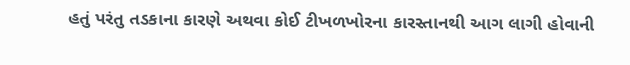હતું પરંતુ તડકાના કારણે અથવા કોઈ ટીખળખોરના કારસ્તાનથી આગ લાગી હોવાની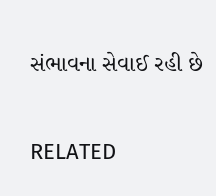સંભાવના સેવાઈ રહી છે

RELATED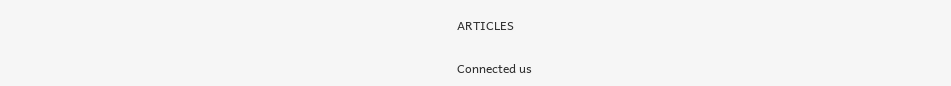ARTICLES

Connected us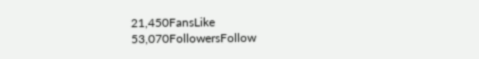21,450FansLike
53,070FollowersFollow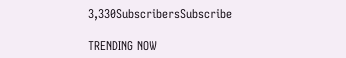3,330SubscribersSubscribe

TRENDING NOW